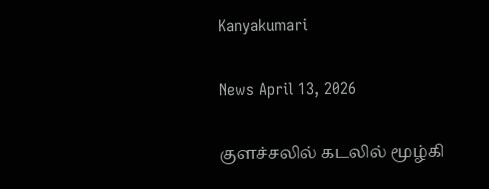Kanyakumari

News April 13, 2026

குளச்சலில் கடலில் மூழ்கி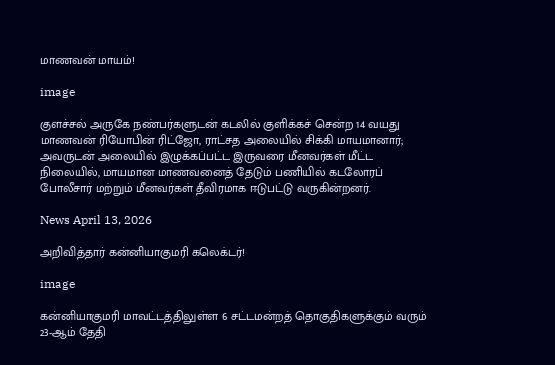மாணவன் மாயம்!

image

குளச்சல் அருகே நண்பர்களுடன் கடலில் குளிக்கச் சென்ற 14 வயது மாணவன் ரியோபின் ரிட்ஜோ, ராட்சத அலையில் சிக்கி மாயமானார்; அவருடன் அலையில் இழுக்கப்பட்ட இருவரை மீனவர்கள் மீட்ட நிலையில், மாயமான மாணவனைத் தேடும் பணியில் கடலோரப் போலீசார் மற்றும் மீனவர்கள் தீவிரமாக ஈடுபட்டு வருகின்றனர்.

News April 13, 2026

அறிவித்தார் கன்னியாகுமரி கலெக்டர்!

image

கன்னியாகுமரி மாவட்டத்திலுள்ள 6 சட்டமன்றத் தொகுதிகளுக்கும் வரும் 23-ஆம் தேதி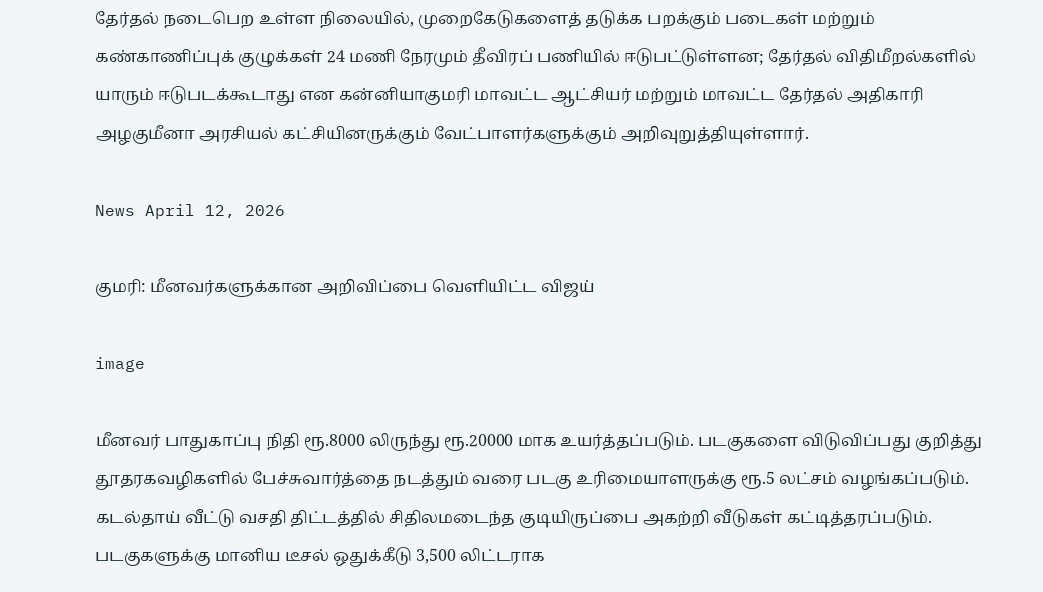தேர்தல் நடைபெற உள்ள நிலையில், முறைகேடுகளைத் தடுக்க பறக்கும் படைகள் மற்றும் கண்காணிப்புக் குழுக்கள் 24 மணி நேரமும் தீவிரப் பணியில் ஈடுபட்டுள்ளன; தேர்தல் விதிமீறல்களில் யாரும் ஈடுபடக்கூடாது என கன்னியாகுமரி மாவட்ட ஆட்சியர் மற்றும் மாவட்ட தேர்தல் அதிகாரி அழகுமீனா அரசியல் கட்சியினருக்கும் வேட்பாளர்களுக்கும் அறிவுறுத்தியுள்ளார்.

News April 12, 2026

குமரி: மீனவர்களுக்கான அறிவிப்பை வெளியிட்ட விஜய்

image

மீனவர் பாதுகாப்பு நிதி ரூ.8000 லிருந்து ரூ.20000 மாக உயர்த்தப்படும். படகுகளை விடுவிப்பது குறித்து தூதரகவழிகளில் பேச்சுவார்த்தை நடத்தும் வரை படகு உரிமையாளருக்கு ரூ.5 லட்சம் வழங்கப்படும். கடல்தாய் வீட்டு வசதி திட்டத்தில் சிதிலமடைந்த குடியிருப்பை அகற்றி வீடுகள் கட்டித்தரப்படும். படகுகளுக்கு மானிய டீசல் ஒதுக்கீடு 3,500 லிட்டராக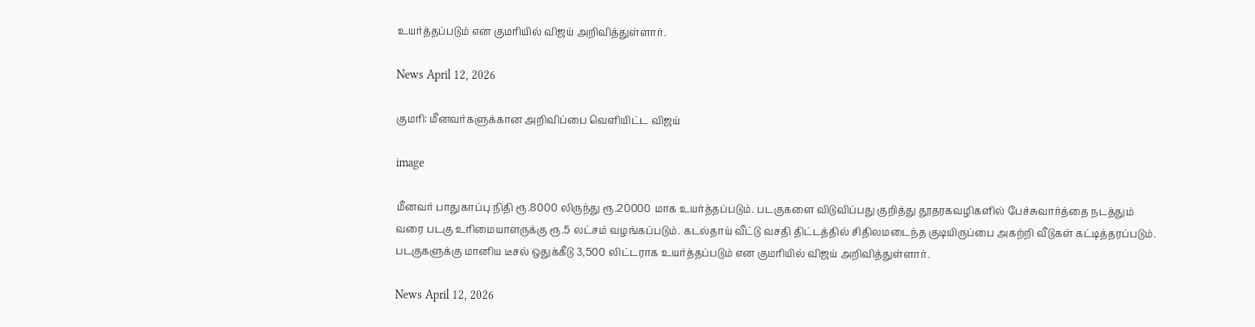உயர்த்தப்படும் என குமரியில் விஜய் அறிவித்துள்ளார்.

News April 12, 2026

குமரி: மீனவர்களுக்கான அறிவிப்பை வெளியிட்ட விஜய்

image

மீனவர் பாதுகாப்பு நிதி ரூ.8000 லிருந்து ரூ.20000 மாக உயர்த்தப்படும். படகுகளை விடுவிப்பது குறித்து தூதரகவழிகளில் பேச்சுவார்த்தை நடத்தும் வரை படகு உரிமையாளருக்கு ரூ.5 லட்சம் வழங்கப்படும். கடல்தாய் வீட்டு வசதி திட்டத்தில் சிதிலமடைந்த குடியிருப்பை அகற்றி வீடுகள் கட்டித்தரப்படும். படகுகளுக்கு மானிய டீசல் ஒதுக்கீடு 3,500 லிட்டராக உயர்த்தப்படும் என குமரியில் விஜய் அறிவித்துள்ளார்.

News April 12, 2026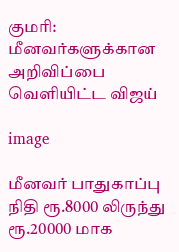குமரி: மீனவர்களுக்கான அறிவிப்பை வெளியிட்ட விஜய்

image

மீனவர் பாதுகாப்பு நிதி ரூ.8000 லிருந்து ரூ.20000 மாக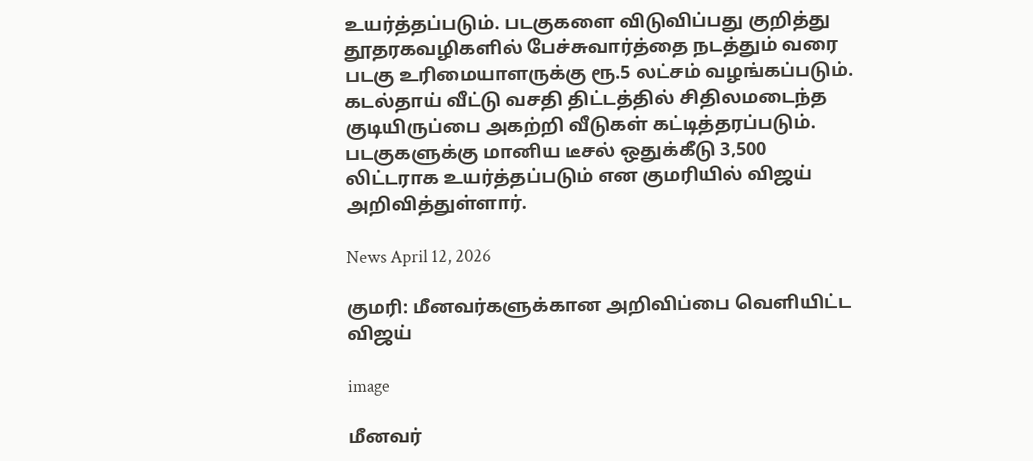உயர்த்தப்படும். படகுகளை விடுவிப்பது குறித்து தூதரகவழிகளில் பேச்சுவார்த்தை நடத்தும் வரை படகு உரிமையாளருக்கு ரூ.5 லட்சம் வழங்கப்படும். கடல்தாய் வீட்டு வசதி திட்டத்தில் சிதிலமடைந்த குடியிருப்பை அகற்றி வீடுகள் கட்டித்தரப்படும். படகுகளுக்கு மானிய டீசல் ஒதுக்கீடு 3,500 லிட்டராக உயர்த்தப்படும் என குமரியில் விஜய் அறிவித்துள்ளார்.

News April 12, 2026

குமரி: மீனவர்களுக்கான அறிவிப்பை வெளியிட்ட விஜய்

image

மீனவர்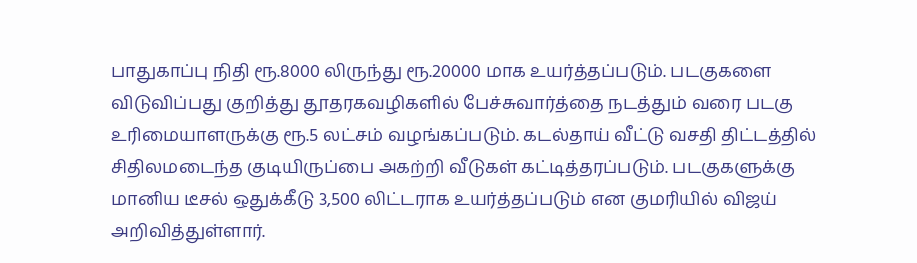பாதுகாப்பு நிதி ரூ.8000 லிருந்து ரூ.20000 மாக உயர்த்தப்படும். படகுகளை விடுவிப்பது குறித்து தூதரகவழிகளில் பேச்சுவார்த்தை நடத்தும் வரை படகு உரிமையாளருக்கு ரூ.5 லட்சம் வழங்கப்படும். கடல்தாய் வீட்டு வசதி திட்டத்தில் சிதிலமடைந்த குடியிருப்பை அகற்றி வீடுகள் கட்டித்தரப்படும். படகுகளுக்கு மானிய டீசல் ஒதுக்கீடு 3,500 லிட்டராக உயர்த்தப்படும் என குமரியில் விஜய் அறிவித்துள்ளார்.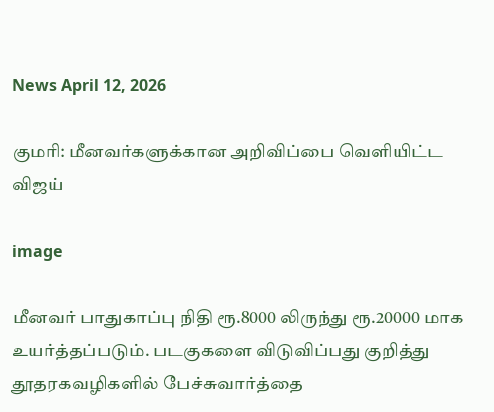News April 12, 2026

குமரி: மீனவர்களுக்கான அறிவிப்பை வெளியிட்ட விஜய்

image

மீனவர் பாதுகாப்பு நிதி ரூ.8000 லிருந்து ரூ.20000 மாக உயர்த்தப்படும். படகுகளை விடுவிப்பது குறித்து தூதரகவழிகளில் பேச்சுவார்த்தை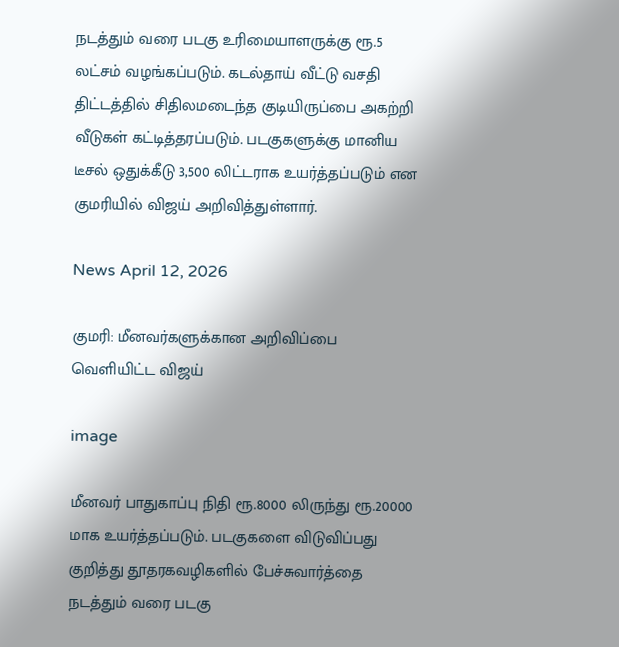நடத்தும் வரை படகு உரிமையாளருக்கு ரூ.5 லட்சம் வழங்கப்படும். கடல்தாய் வீட்டு வசதி திட்டத்தில் சிதிலமடைந்த குடியிருப்பை அகற்றி வீடுகள் கட்டித்தரப்படும். படகுகளுக்கு மானிய டீசல் ஒதுக்கீடு 3,500 லிட்டராக உயர்த்தப்படும் என குமரியில் விஜய் அறிவித்துள்ளார்.

News April 12, 2026

குமரி: மீனவர்களுக்கான அறிவிப்பை வெளியிட்ட விஜய்

image

மீனவர் பாதுகாப்பு நிதி ரூ.8000 லிருந்து ரூ.20000 மாக உயர்த்தப்படும். படகுகளை விடுவிப்பது குறித்து தூதரகவழிகளில் பேச்சுவார்த்தை நடத்தும் வரை படகு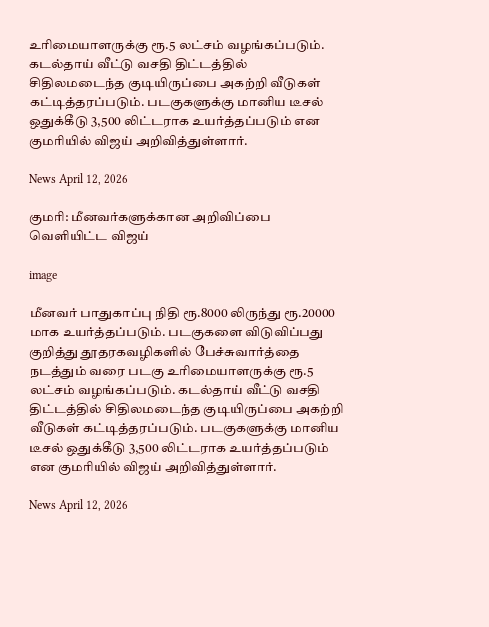உரிமையாளருக்கு ரூ.5 லட்சம் வழங்கப்படும். கடல்தாய் வீட்டு வசதி திட்டத்தில் சிதிலமடைந்த குடியிருப்பை அகற்றி வீடுகள் கட்டித்தரப்படும். படகுகளுக்கு மானிய டீசல் ஒதுக்கீடு 3,500 லிட்டராக உயர்த்தப்படும் என குமரியில் விஜய் அறிவித்துள்ளார்.

News April 12, 2026

குமரி: மீனவர்களுக்கான அறிவிப்பை வெளியிட்ட விஜய்

image

மீனவர் பாதுகாப்பு நிதி ரூ.8000 லிருந்து ரூ.20000 மாக உயர்த்தப்படும். படகுகளை விடுவிப்பது குறித்து தூதரகவழிகளில் பேச்சுவார்த்தை நடத்தும் வரை படகு உரிமையாளருக்கு ரூ.5 லட்சம் வழங்கப்படும். கடல்தாய் வீட்டு வசதி திட்டத்தில் சிதிலமடைந்த குடியிருப்பை அகற்றி வீடுகள் கட்டித்தரப்படும். படகுகளுக்கு மானிய டீசல் ஒதுக்கீடு 3,500 லிட்டராக உயர்த்தப்படும் என குமரியில் விஜய் அறிவித்துள்ளார்.

News April 12, 2026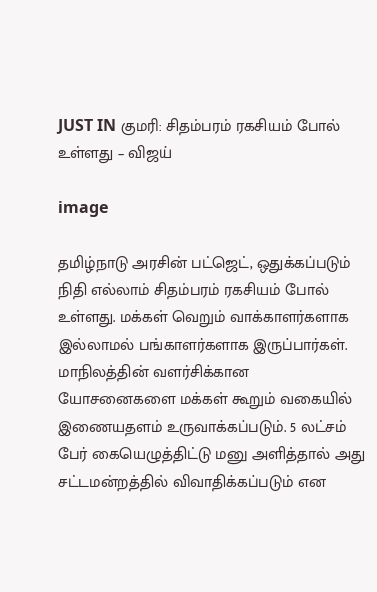JUST IN குமரி: சிதம்பரம் ரகசியம் போல் உள்ளது – விஜய்

image

தமிழ்நாடு அரசின் பட்ஜெட், ஒதுக்கப்படும் நிதி எல்லாம் சிதம்பரம் ரகசியம் போல் உள்ளது. மக்கள் வெறும் வாக்காளர்களாக இல்லாமல் பங்காளர்களாக இருப்பார்கள். மாநிலத்தின் வளர்சிக்கான யோசனைகளை மக்கள் கூறும் வகையில் இணையதளம் உருவாக்கப்படும். 5 லட்சம் பேர் கையெழுத்திட்டு மனு அளித்தால் அது சட்டமன்றத்தில் விவாதிக்கப்படும் என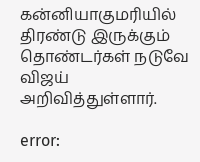கன்னியாகுமரியில் திரண்டு இருக்கும் தொண்டர்கள் நடுவே விஜய் அறிவித்துள்ளார்.

error: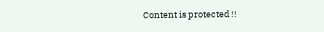Content is protected !!